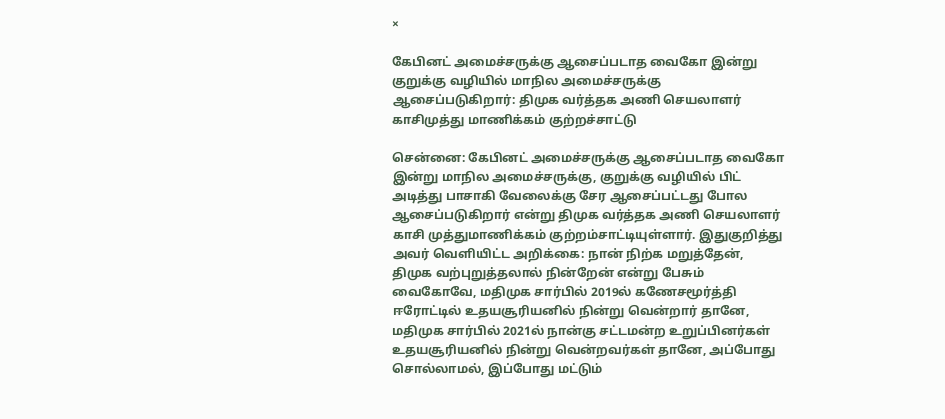×

கேபினட் அமைச்சருக்கு ஆசைப்படாத வைகோ இன்று குறுக்கு வழியில் மாநில அமைச்சருக்கு ஆசைப்படுகிறார்: திமுக வர்த்தக அணி செயலாளர் காசிமுத்து மாணிக்கம் குற்றச்சாட்டு

சென்னை: கேபினட் அமைச்சருக்கு ஆசைப்படாத வைகோ இன்று மாநில அமைச்சருக்கு, குறுக்கு வழியில் பிட் அடித்து பாசாகி வேலைக்கு சேர ஆசைப்பட்டது போல ஆசைப்படுகிறார் என்று திமுக வர்த்தக அணி செயலாளர் காசி முத்துமாணிக்கம் குற்றம்சாட்டியுள்ளார். இதுகுறித்து அவர் வெளியிட்ட அறிக்கை: நான் நிற்க மறுத்தேன், திமுக வற்புறுத்தலால் நின்றேன் என்று பேசும் வைகோவே, மதிமுக சார்பில் 2019ல் கணேசமூர்த்தி ஈரோட்டில் உதயசூரியனில் நின்று வென்றார் தானே, மதிமுக சார்பில் 2021ல் நான்கு சட்டமன்ற உறுப்பினர்கள் உதயசூரியனில் நின்று வென்றவர்கள் தானே, அப்போது சொல்லாமல், இப்போது மட்டும்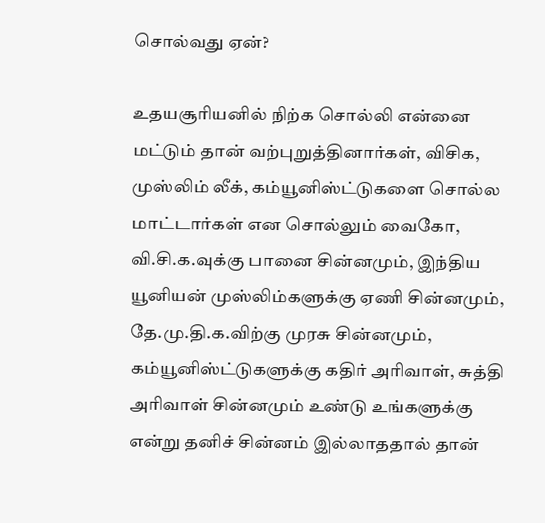சொல்வது ஏன்?

உதயசூரியனில் நிற்க சொல்லி என்னை மட்டும் தான் வற்புறுத்தினார்கள், விசிக, முஸ்லிம் லீக், கம்யூனிஸ்ட்டுகளை சொல்ல மாட்டார்கள் என சொல்லும் வைகோ, வி.சி.க.வுக்கு பானை சின்னமும், இந்திய யூனியன் முஸ்லிம்களுக்கு ஏணி சின்னமும், தே.மு.தி.க.விற்கு முரசு சின்னமும், கம்யூனிஸ்ட்டுகளுக்கு கதிர் அரிவாள், சுத்தி அரிவாள் சின்னமும் உண்டு உங்களுக்கு என்று தனிச் சின்னம் இல்லாததால் தான்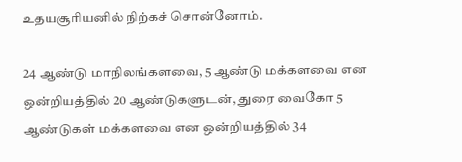உதயசூரியனில் நிற்கச் சொன்னோம்.

24 ஆண்டு மாநிலங்களவை, 5 ஆண்டு மக்களவை என ஒன்றியத்தில் 20 ஆண்டுகளுடன், துரை வைகோ 5 ஆண்டுகள் மக்களவை என ஒன்றியத்தில் 34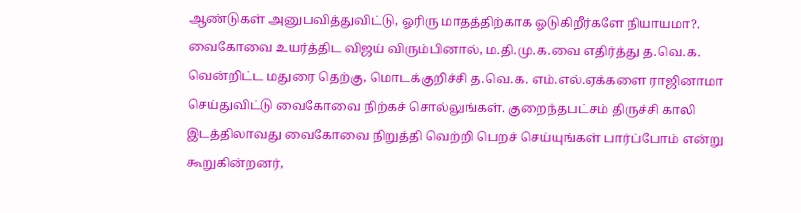ஆண்டுகள் அனுபவித்துவிட்டு, ஓரிரு மாதத்திற்காக ஓடுகிறீர்களே நியாயமா?. வைகோவை உயர்த்திட விஜய் விரும்பினால், ம.தி.மு.க.வை எதிர்த்து த.வெ.க. வென்றிட்ட மதுரை தெற்கு, மொடக்குறிச்சி த.வெ.க. எம்.எல்.ஏக்களை ராஜினாமா செய்துவிட்டு வைகோவை நிற்கச் சொல்லுங்கள். குறைந்தபட்சம் திருச்சி காலி இடத்திலாவது வைகோவை நிறுத்தி வெற்றி பெறச் செய்யுங்கள் பார்ப்போம் என்று கூறுகின்றனர்,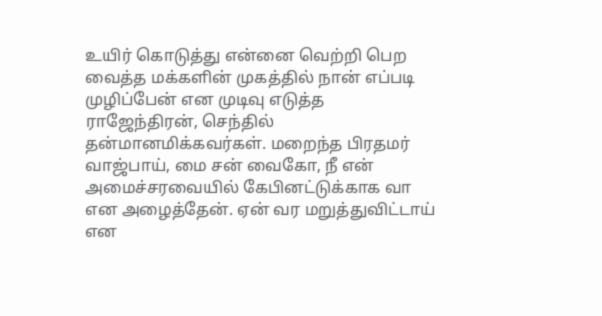உயிர் கொடுத்து என்னை வெற்றி பெற வைத்த மக்களின் முகத்தில் நான் எப்படி முழிப்பேன் என முடிவு எடுத்த ராஜேந்திரன், செந்தில் தன்மானமிக்கவர்கள். மறைந்த பிரதமர் வாஜ்பாய், மை சன் வைகோ, நீ என் அமைச்சரவையில் கேபினட்டுக்காக வா என அழைத்தேன். ஏன் வர மறுத்துவிட்டாய் என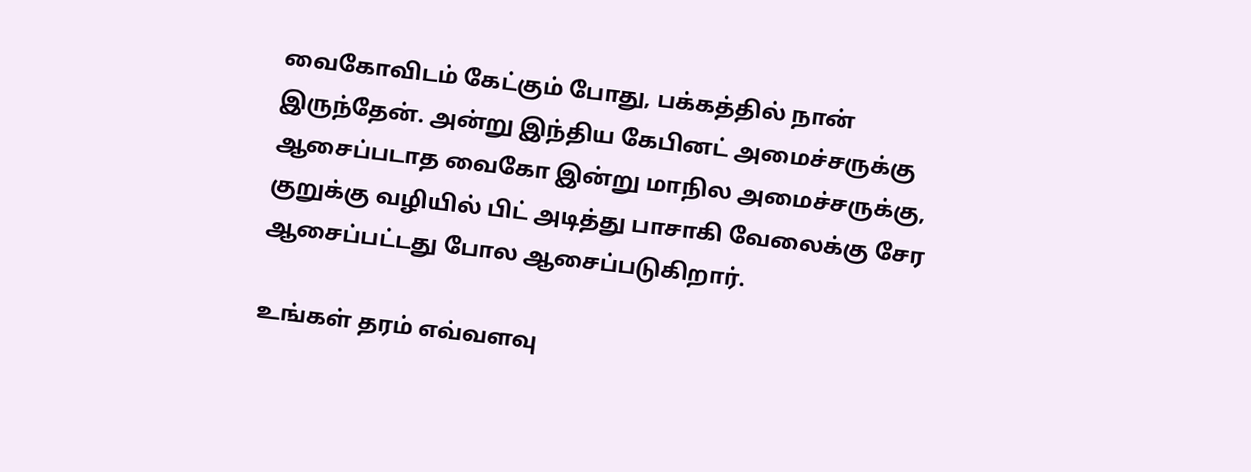வைகோவிடம் கேட்கும் போது, பக்கத்தில் நான் இருந்தேன். அன்று இந்திய கேபினட் அமைச்சருக்கு ஆசைப்படாத வைகோ இன்று மாநில அமைச்சருக்கு, குறுக்கு வழியில் பிட் அடித்து பாசாகி வேலைக்கு சேர ஆசைப்பட்டது போல ஆசைப்படுகிறார்.

உங்கள் தரம் எவ்வளவு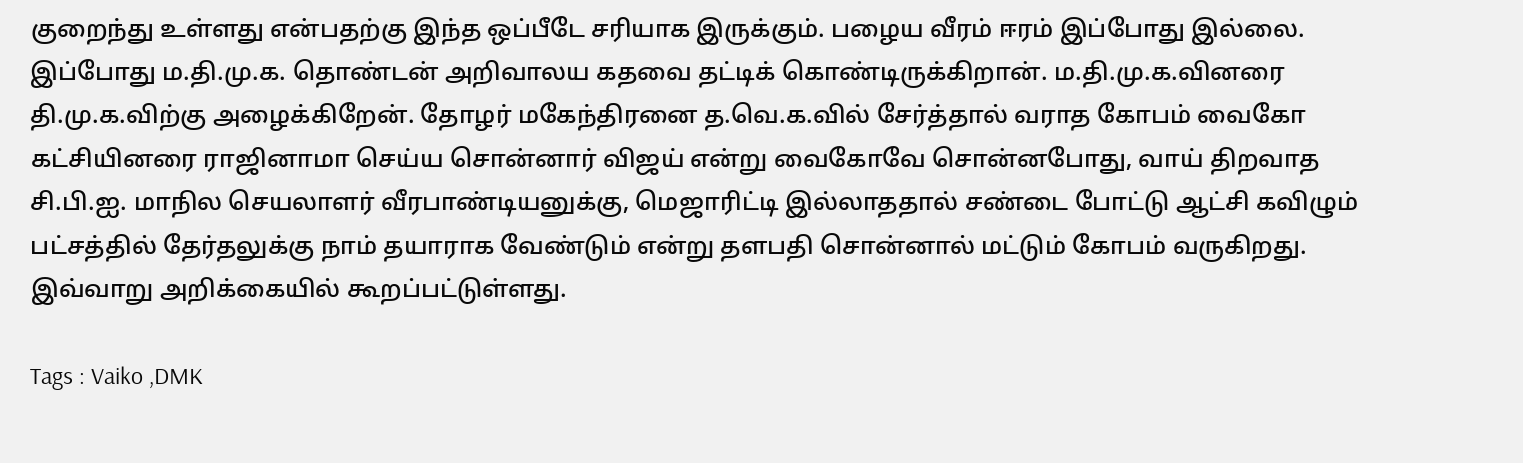குறைந்து உள்ளது என்பதற்கு இந்த ஒப்பீடே சரியாக இருக்கும். பழைய வீரம் ஈரம் இப்போது இல்லை. இப்போது ம.தி.மு.க. தொண்டன் அறிவாலய கதவை தட்டிக் கொண்டிருக்கிறான். ம.தி.மு.க.வினரை தி.மு.க.விற்கு அழைக்கிறேன். தோழர் மகேந்திரனை த.வெ.க.வில் சேர்த்தால் வராத கோபம் வைகோ கட்சியினரை ராஜினாமா செய்ய சொன்னார் விஜய் என்று வைகோவே சொன்னபோது, வாய் திறவாத சி.பி.ஐ. மாநில செயலாளர் வீரபாண்டியனுக்கு, மெஜாரிட்டி இல்லாததால் சண்டை போட்டு ஆட்சி கவிழும் பட்சத்தில் தேர்தலுக்கு நாம் தயாராக வேண்டும் என்று தளபதி சொன்னால் மட்டும் கோபம் வருகிறது. இவ்வாறு அறிக்கையில் கூறப்பட்டுள்ளது.

Tags : Vaiko ,DMK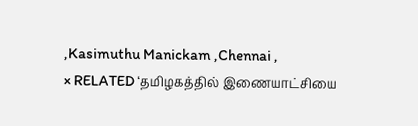,Kasimuthu Manickam ,Chennai ,
× RELATED ‘தமிழகத்தில் இணையாட்சியை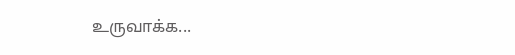உருவாக்க...